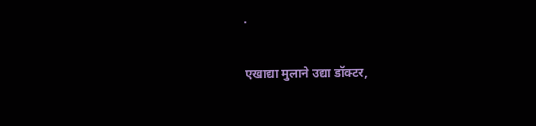.

एखाद्या मुलाने उद्या डॉक्टर,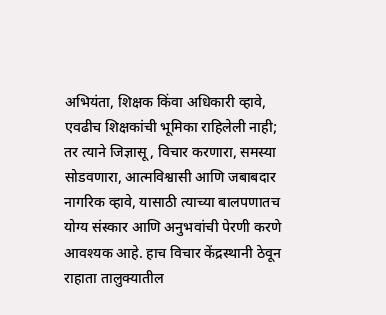अभियंता, शिक्षक किंवा अधिकारी व्हावे, एवढीच शिक्षकांची भूमिका राहिलेली नाही; तर त्याने जिज्ञासू, विचार करणारा, समस्या सोडवणारा, आत्मविश्वासी आणि जबाबदार नागरिक व्हावे, यासाठी त्याच्या बालपणातच योग्य संस्कार आणि अनुभवांची पेरणी करणे आवश्यक आहे. हाच विचार केंद्रस्थानी ठेवून राहाता तालुक्यातील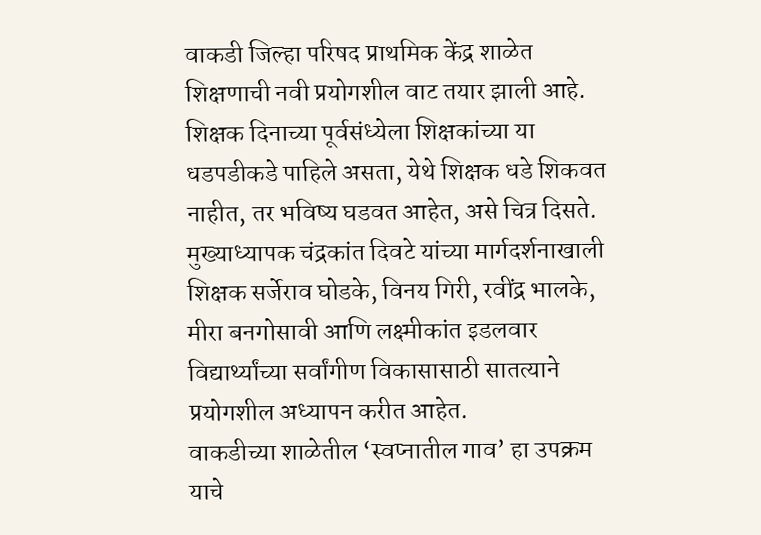वाकडी जिल्हा परिषद प्राथमिक केंद्र शाळेत शिक्षणाची नवी प्रयोगशील वाट तयार झाली आहे. शिक्षक दिनाच्या पूर्वसंध्येला शिक्षकांच्या या धडपडीकडे पाहिले असता, येथे शिक्षक धडे शिकवत नाहीत, तर भविष्य घडवत आहेत, असे चित्र दिसते.
मुख्याध्यापक चंद्रकांत दिवटे यांच्या मार्गदर्शनाखाली शिक्षक सर्जेराव घोडके, विनय गिरी, रवींद्र भालके, मीरा बनगोसावी आणि लक्ष्मीकांत इडलवार विद्यार्थ्यांच्या सर्वांगीण विकासासाठी सातत्याने प्रयोगशील अध्यापन करीत आहेत.
वाकडीच्या शाळेतील ‘स्वप्नातील गाव’ हा उपक्रम याचे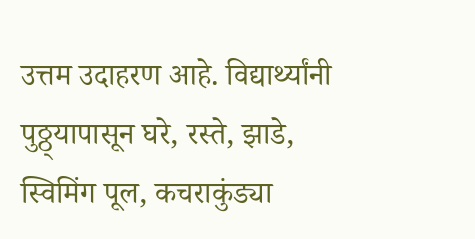उत्तम उदाहरण आहे. विद्यार्थ्यांनी पुठ्ठ्यापासून घरे, रस्ते, झाडे, स्विमिंग पूल, कचराकुंड्या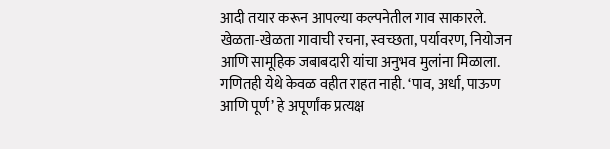आदी तयार करून आपल्या कल्पनेतील गाव साकारले. खेळता-खेळता गावाची रचना, स्वच्छता, पर्यावरण, नियोजन आणि सामूहिक जबाबदारी यांचा अनुभव मुलांना मिळाला.
गणितही येथे केवळ वहीत राहत नाही. ‘पाव, अर्धा, पाऊण आणि पूर्ण’ हे अपूर्णांक प्रत्यक्ष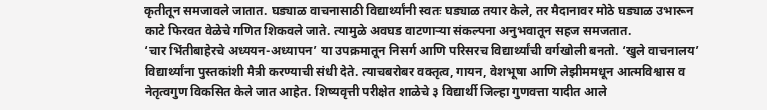कृतीतून समजावले जातात. घड्याळ वाचनासाठी विद्यार्थ्यांनी स्वतः घड्याळ तयार केले, तर मैदानावर मोठे घड्याळ उभारून काटे फिरवत वेळेचे गणित शिकवले जाते. त्यामुळे अवघड वाटणाऱ्या संकल्पना अनुभवातून सहज समजतात.
‘चार भिंतीबाहेरचे अध्ययन-अध्यापन’ या उपक्रमातून निसर्ग आणि परिसरच विद्यार्थ्यांची वर्गखोली बनतो. ‘खुले वाचनालय’ विद्यार्थ्यांना पुस्तकांशी मैत्री करण्याची संधी देते. त्याचबरोबर वक्तृत्व, गायन, वेशभूषा आणि लेझीममधून आत्मविश्वास व नेतृत्वगुण विकसित केले जात आहेत. शिष्यवृत्ती परीक्षेत शाळेचे ३ विद्यार्थी जिल्हा गुणवत्ता यादीत आले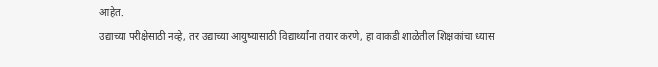आहेत.
उद्याच्या परीक्षेसाठी नव्हे, तर उद्याच्या आयुष्यासाठी विद्यार्थ्यांना तयार करणे, हा वाकडी शाळेतील शिक्षकांचा ध्यास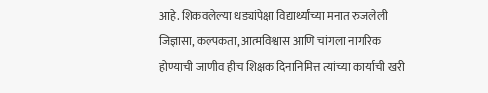आहे. शिकवलेल्या धड्यांपेक्षा विद्यार्थ्यांच्या मनात रुजलेली जिज्ञासा, कल्पकता, आत्मविश्वास आणि चांगला नागरिक होण्याची जाणीव हीच शिक्षक दिनानिमित्त त्यांच्या कार्याची खरी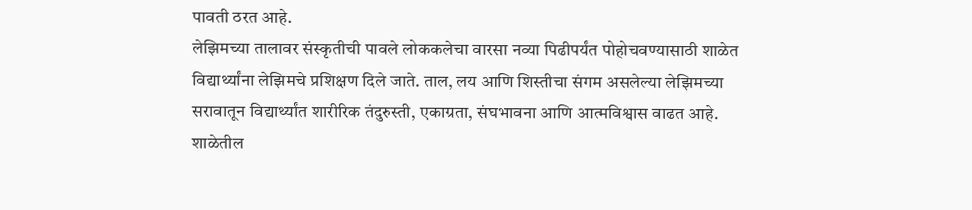पावती ठरत आहे.
लेझिमच्या तालावर संस्कृतीची पावले लोककलेचा वारसा नव्या पिढीपर्यंत पोहोचवण्यासाठी शाळेत विद्यार्थ्यांना लेझिमचे प्रशिक्षण दिले जाते. ताल, लय आणि शिस्तीचा संगम असलेल्या लेझिमच्या सरावातून विद्यार्थ्यांत शारीरिक तंदुरुस्ती, एकाग्रता, संघभावना आणि आत्मविश्वास वाढत आहे. शाळेतील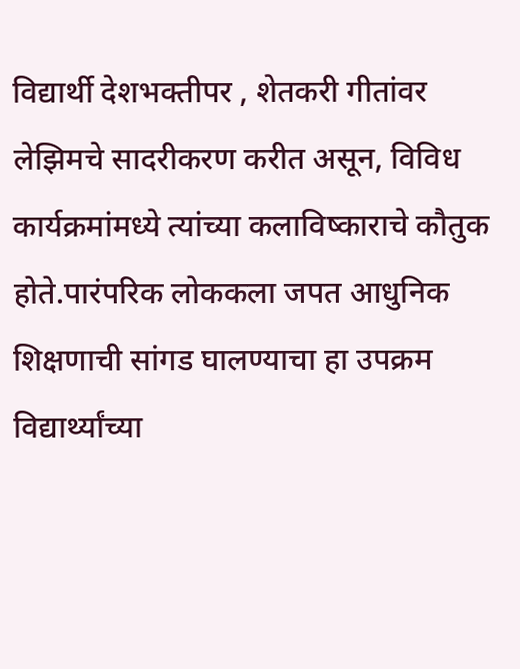विद्यार्थी देशभक्तीपर , शेतकरी गीतांवर लेझिमचे सादरीकरण करीत असून, विविध कार्यक्रमांमध्ये त्यांच्या कलाविष्काराचे कौतुक होते.पारंपरिक लोककला जपत आधुनिक शिक्षणाची सांगड घालण्याचा हा उपक्रम विद्यार्थ्यांच्या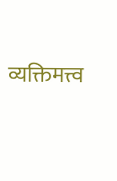व्यक्तिमत्त्व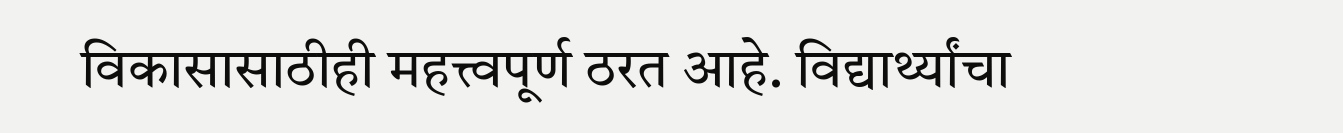विकासासाठीही महत्त्वपूर्ण ठरत आहे. विद्यार्थ्यांचा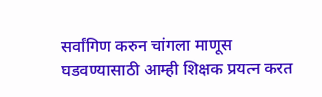सर्वांगिण करुन चांगला माणूस घडवण्यासाठी आम्ही शिक्षक प्रयत्न करत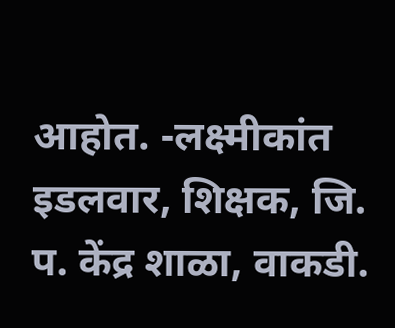आहोत. -लक्ष्मीकांत इडलवार, शिक्षक, जि. प. केंद्र शाळा, वाकडी.